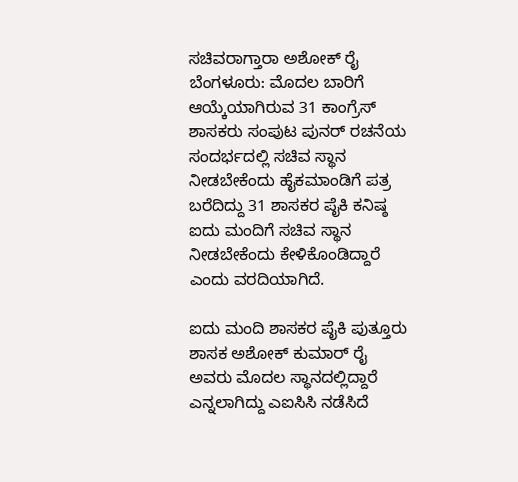ಸಚಿವರಾಗ್ತಾರಾ ಅಶೋಕ್ ರೈ
ಬೆಂಗಳೂರು: ಮೊದಲ ಬಾರಿಗೆ ಆಯ್ಕೆಯಾಗಿರುವ 31 ಕಾಂಗ್ರೆಸ್ ಶಾಸಕರು ಸಂಪುಟ ಪುನರ್ ರಚನೆಯ ಸಂದರ್ಭದಲ್ಲಿ ಸಚಿವ ಸ್ಥಾನ ನೀಡಬೇಕೆಂದು ಹೈಕಮಾಂಡಿಗೆ ಪತ್ರ ಬರೆದಿದ್ದು 31 ಶಾಸಕರ ಪೈಕಿ ಕನಿಷ್ಠ ಐದು ಮಂದಿಗೆ ಸಚಿವ ಸ್ಥಾನ ನೀಡಬೇಕೆಂದು ಕೇಳಿಕೊಂಡಿದ್ದಾರೆ ಎಂದು ವರದಿಯಾಗಿದೆ.

ಐದು ಮಂದಿ ಶಾಸಕರ ಪೈಕಿ ಪುತ್ತೂರು ಶಾಸಕ ಅಶೋಕ್ ಕುಮಾರ್ ರೈ ಅವರು ಮೊದಲ ಸ್ಥಾನದಲ್ಲಿದ್ದಾರೆ ಎನ್ನಲಾಗಿದ್ದು ಎಐಸಿಸಿ ನಡೆಸಿದೆ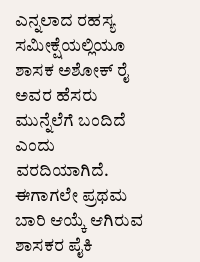ಎನ್ನಲಾದ ರಹಸ್ಯ ಸಮೀಕ್ಷೆಯಲ್ಲಿಯೂ ಶಾಸಕ ಅಶೋಕ್ ರೈ ಅವರ ಹೆಸರು ಮುನ್ನೆಲೆಗೆ ಬಂದಿದೆ ಎಂದು ವರದಿಯಾಗಿದೆ. ಈಗಾಗಲೇ ಪ್ರಥಮ ಬಾರಿ ಆಯ್ಕೆ ಆಗಿರುವ ಶಾಸಕರ ಪೈಕಿ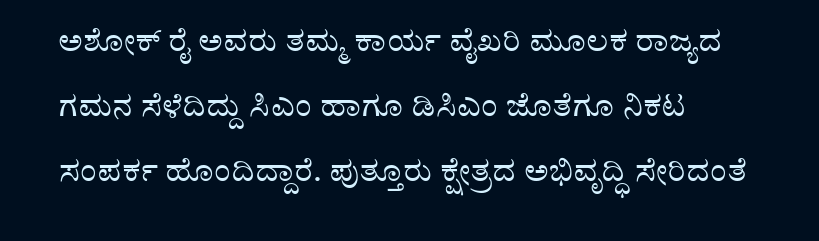ಅಶೋಕ್ ರೈ ಅವರು ತಮ್ಮ ಕಾರ್ಯ ವೈಖರಿ ಮೂಲಕ ರಾಜ್ಯದ ಗಮನ ಸೆಳೆದಿದ್ದು ಸಿಎಂ ಹಾಗೂ ಡಿಸಿಎಂ ಜೊತೆಗೂ ನಿಕಟ ಸಂಪರ್ಕ ಹೊಂದಿದ್ದಾರೆ. ಪುತ್ತೂರು ಕ್ಷೇತ್ರದ ಅಭಿವೃದ್ಧಿ ಸೇರಿದಂತೆ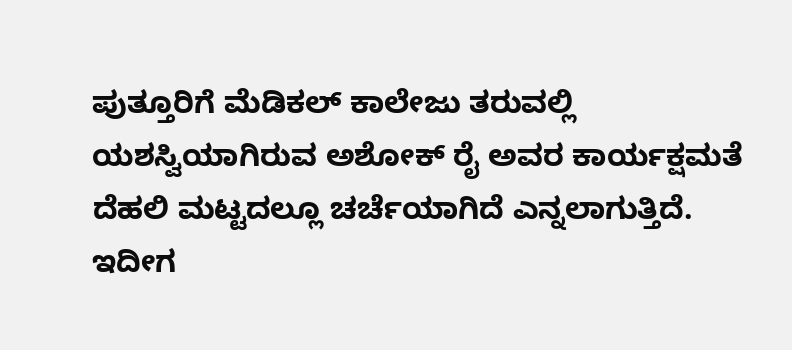ಪುತ್ತೂರಿಗೆ ಮೆಡಿಕಲ್ ಕಾಲೇಜು ತರುವಲ್ಲಿ ಯಶಸ್ವಿಯಾಗಿರುವ ಅಶೋಕ್ ರೈ ಅವರ ಕಾರ್ಯಕ್ಷಮತೆ ದೆಹಲಿ ಮಟ್ಟದಲ್ಲೂ ಚರ್ಚೆಯಾಗಿದೆ ಎನ್ನಲಾಗುತ್ತಿದೆ.
ಇದೀಗ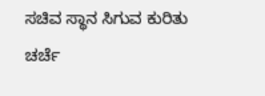ಸಚಿವ ಸ್ಥಾನ ಸಿಗುವ ಕುರಿತು ಚರ್ಚೆ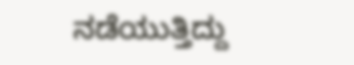ನಡೆಯುತ್ತಿದ್ದು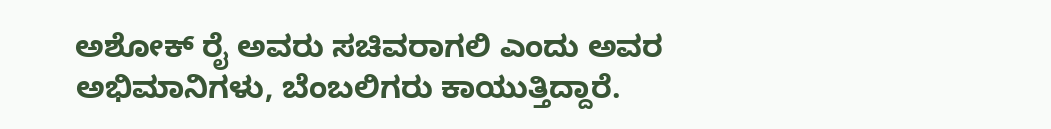ಅಶೋಕ್ ರೈ ಅವರು ಸಚಿವರಾಗಲಿ ಎಂದು ಅವರ ಅಭಿಮಾನಿಗಳು, ಬೆಂಬಲಿಗರು ಕಾಯುತ್ತಿದ್ದಾರೆ.